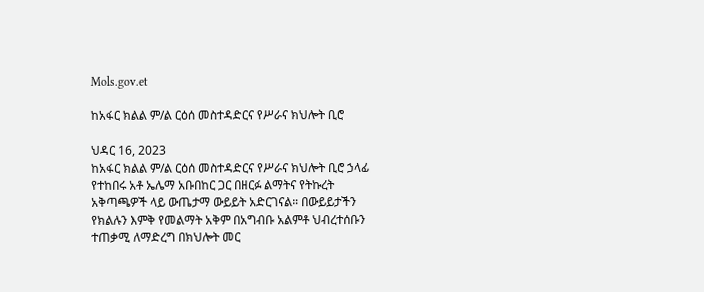Mols.gov.et

ከአፋር ክልል ም/ል ርዕሰ መስተዳድርና የሥራና ክህሎት ቢሮ

ህዳር 16, 2023
ከአፋር ክልል ም/ል ርዕሰ መስተዳድርና የሥራና ክህሎት ቢሮ ኃላፊ የተከበሩ አቶ ኤሌማ አቡበከር ጋር በዘርፉ ልማትና የትኩረት አቅጣጫዎች ላይ ውጤታማ ውይይት አድርገናል። በውይይታችን የክልሉን እምቅ የመልማት አቅም በአግብቡ አልምቶ ህብረተሰቡን ተጠቃሚ ለማድረግ በክህሎት መር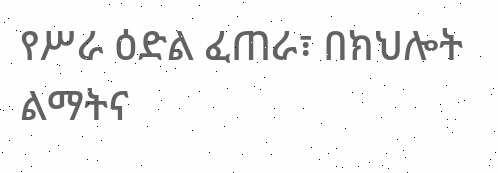የሥራ ዕድል ፈጠራ፣ በክህሎት ልማትና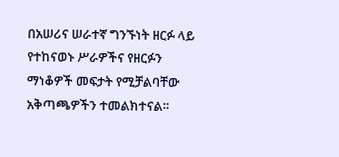በአሠሪና ሠራተኛ ግንኙነት ዘርፉ ላይ የተከናወኑ ሥራዎችና የዘርፉን ማነቆዎች መፍታት የሚቻልባቸው አቅጣጫዎችን ተመልክተናል።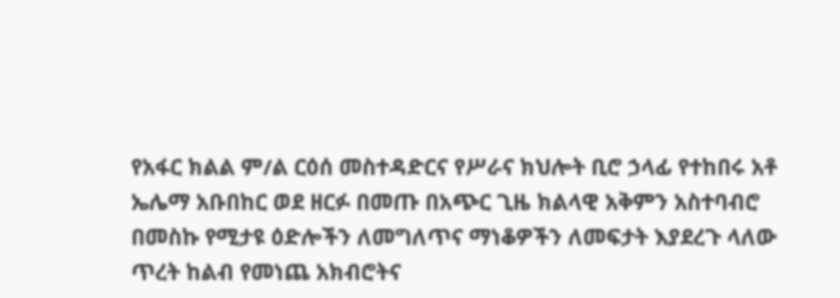የአፋር ክልል ም/ል ርዕሰ መስተዳድርና የሥራና ክህሎት ቢሮ ኃላፊ የተከበሩ አቶ ኤሌማ አቡበከር ወደ ዘርፉ በመጡ በአጭር ጊዜ ክልላዊ አቅምን አስተባብሮ በመስኩ የሚታዩ ዕድሎችን ለመግለጥና ማነቆዎችን ለመፍታት እያደረጉ ላለው ጥረት ከልብ የመነጨ አክብሮትና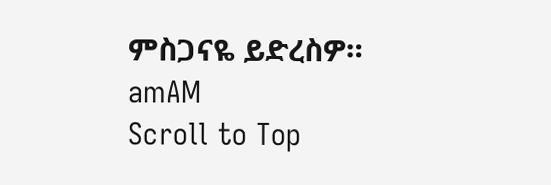ምስጋናዬ ይድረስዎ።
amAM
Scroll to Top